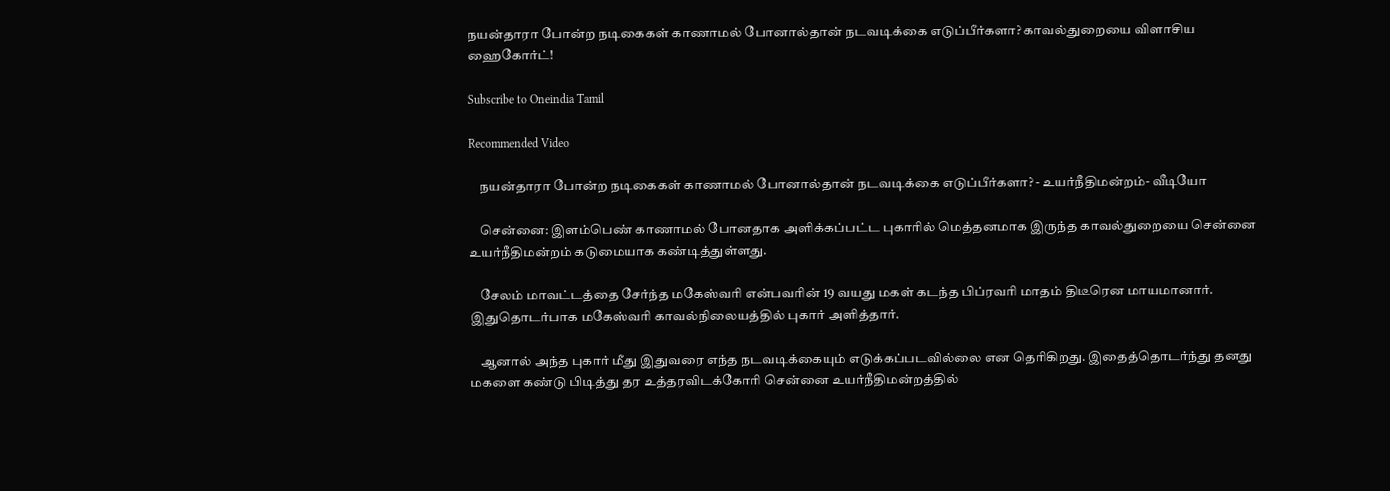நயன்தாரா போன்ற நடிகைகள் காணாமல் போனால்தான் நடவடிக்கை எடுப்பீர்களா? காவல்துறையை விளாசிய ஹைகோர்ட்!

Subscribe to Oneindia Tamil

Recommended Video

    நயன்தாரா போன்ற நடிகைகள் காணாமல் போனால்தான் நடவடிக்கை எடுப்பீர்களா? - உயர்நீதிமன்றம்- வீடியோ

    சென்னை: இளம்பெண் காணாமல் போனதாக அளிக்கப்பட்ட புகாரில் மெத்தனமாக இருந்த காவல்துறையை சென்னை உயர்நீதிமன்றம் கடுமையாக கண்டித்துள்ளது.

    சேலம் மாவட்டத்தை சேர்ந்த மகேஸ்வரி என்பவரின் 19 வயது மகள் கடந்த பிப்ரவரி மாதம் திடீரென மாயமானார். இதுதொடர்பாக மகேஸ்வரி காவல்நிலையத்தில் புகார் அளித்தார்.

    ஆனால் அந்த புகார் மீது இதுவரை எந்த நடவடிக்கையும் எடுக்கப்படவில்லை என தெரிகிறது. இதைத்தொடர்ந்து தனது மகளை கண்டு பிடித்து தர உத்தரவிடக்கோரி சென்னை உயர்நீதிமன்றத்தில்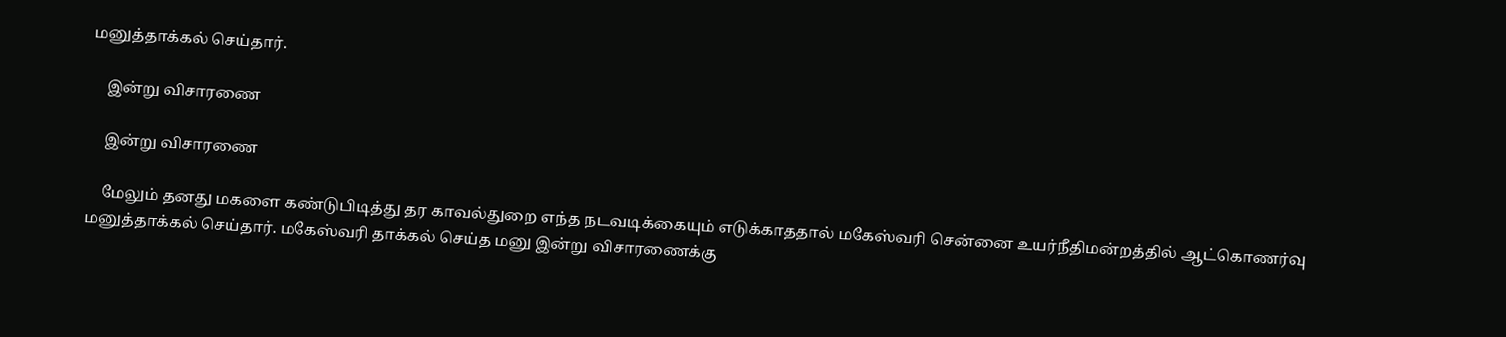மனுத்தாக்கல் செய்தார்.

    இன்று விசாரணை

    இன்று விசாரணை

    மேலும் தனது மகளை கண்டுபிடித்து தர காவல்துறை எந்த நடவடிக்கையும் எடுக்காததால் மகேஸ்வரி சென்னை உயர்நீதிமன்றத்தில் ஆட்கொணர்வு மனுத்தாக்கல் செய்தார். மகேஸ்வரி தாக்கல் செய்த மனு இன்று விசாரணைக்கு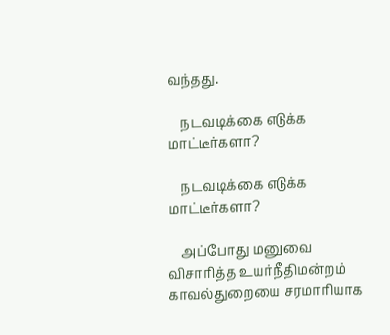வந்தது.

    நடவடிக்கை எடுக்க மாட்டீர்களா?

    நடவடிக்கை எடுக்க மாட்டீர்களா?

    அப்போது மனுவை விசாரித்த உயர்நீதிமன்றம் காவல்துறையை சரமாரியாக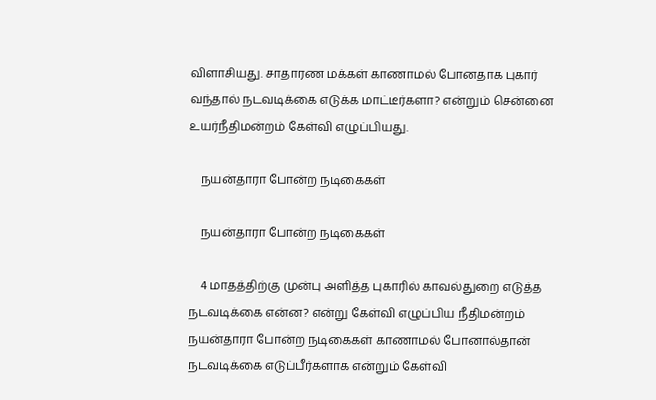விளாசியது. சாதாரண மக்கள் காணாமல் போனதாக புகார் வந்தால் நடவடிக்கை எடுக்க மாட்டீர்களா? என்றும் சென்னை உயர்நீதிமன்றம் கேள்வி எழுப்பியது.

    நயன்தாரா போன்ற நடிகைகள்

    நயன்தாரா போன்ற நடிகைகள்

    4 மாதத்திற்கு முன்பு அளித்த புகாரில் காவல்துறை எடுத்த நடவடிக்கை என்ன? என்று கேள்வி எழுப்பிய நீதிமன்றம் நயன்தாரா போன்ற நடிகைகள் காணாமல் போனால்தான் நடவடிக்கை எடுப்பீர்களாக என்றும் கேள்வி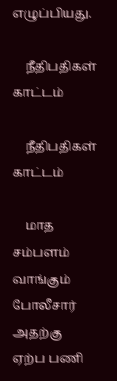எழுப்பியது.

    நீதிபதிகள் காட்டம்

    நீதிபதிகள் காட்டம்

    மாத சம்பளம் வாங்கும் போலீசார் அதற்கு ஏற்ப பணி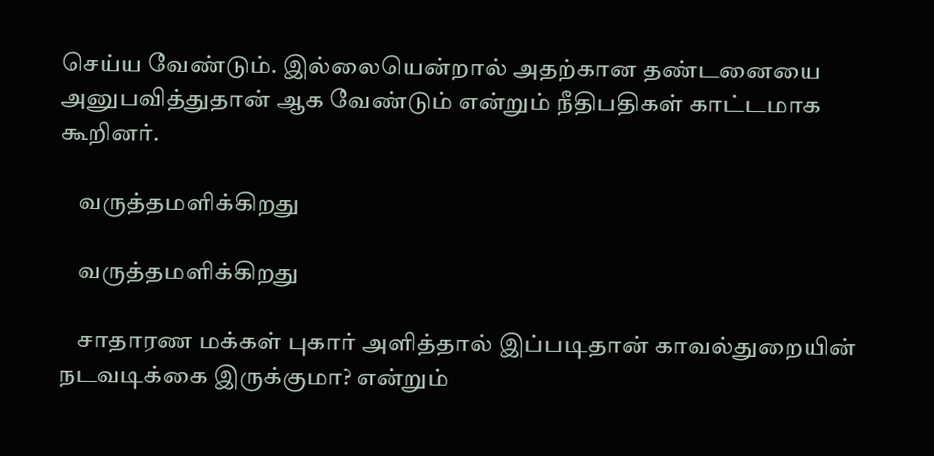செய்ய வேண்டும். இல்லையென்றால் அதற்கான தண்டனையை அனுபவித்துதான் ஆக வேண்டும் என்றும் நீதிபதிகள் காட்டமாக கூறினர்.

    வருத்தமளிக்கிறது

    வருத்தமளிக்கிறது

    சாதாரண மக்கள் புகார் அளித்தால் இப்படிதான் காவல்துறையின் நடவடிக்கை இருக்குமா? என்றும்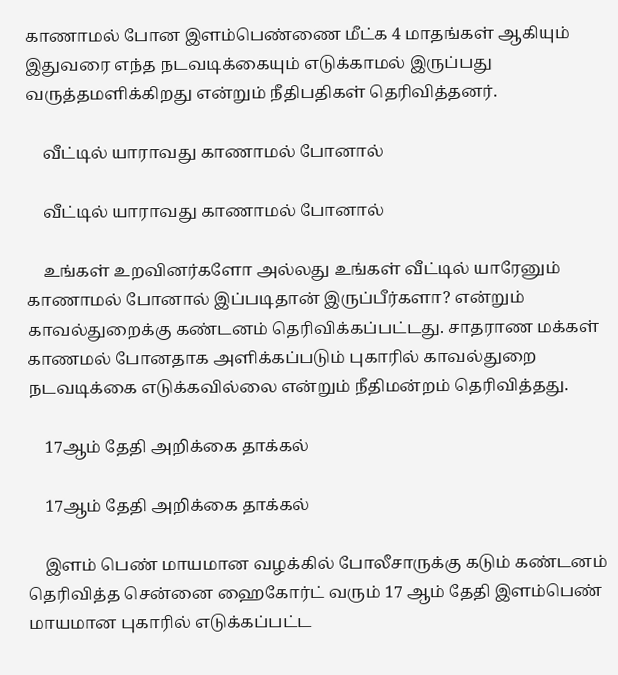காணாமல் போன இளம்பெண்ணை மீட்க 4 மாதங்கள் ஆகியும் இதுவரை எந்த நடவடிக்கையும் எடுக்காமல் இருப்பது வருத்தமளிக்கிறது என்றும் நீதிபதிகள் தெரிவித்தனர்.

    வீட்டில் யாராவது காணாமல் போனால்

    வீட்டில் யாராவது காணாமல் போனால்

    உங்கள் உறவினர்களோ அல்லது உங்கள் வீட்டில் யாரேனும் காணாமல் போனால் இப்படிதான் இருப்பீர்களா? என்றும் காவல்துறைக்கு கண்டனம் தெரிவிக்கப்பட்டது. சாதராண மக்கள் காணமல் போனதாக அளிக்கப்படும் புகாரில் காவல்துறை நடவடிக்கை எடுக்கவில்லை என்றும் நீதிமன்றம் தெரிவித்தது.

    17ஆம் தேதி அறிக்கை தாக்கல்

    17ஆம் தேதி அறிக்கை தாக்கல்

    இளம் பெண் மாயமான வழக்கில் போலீசாருக்கு கடும் கண்டனம் தெரிவித்த சென்னை ஹைகோர்ட் வரும் 17 ஆம் தேதி இளம்பெண் மாயமான புகாரில் எடுக்கப்பட்ட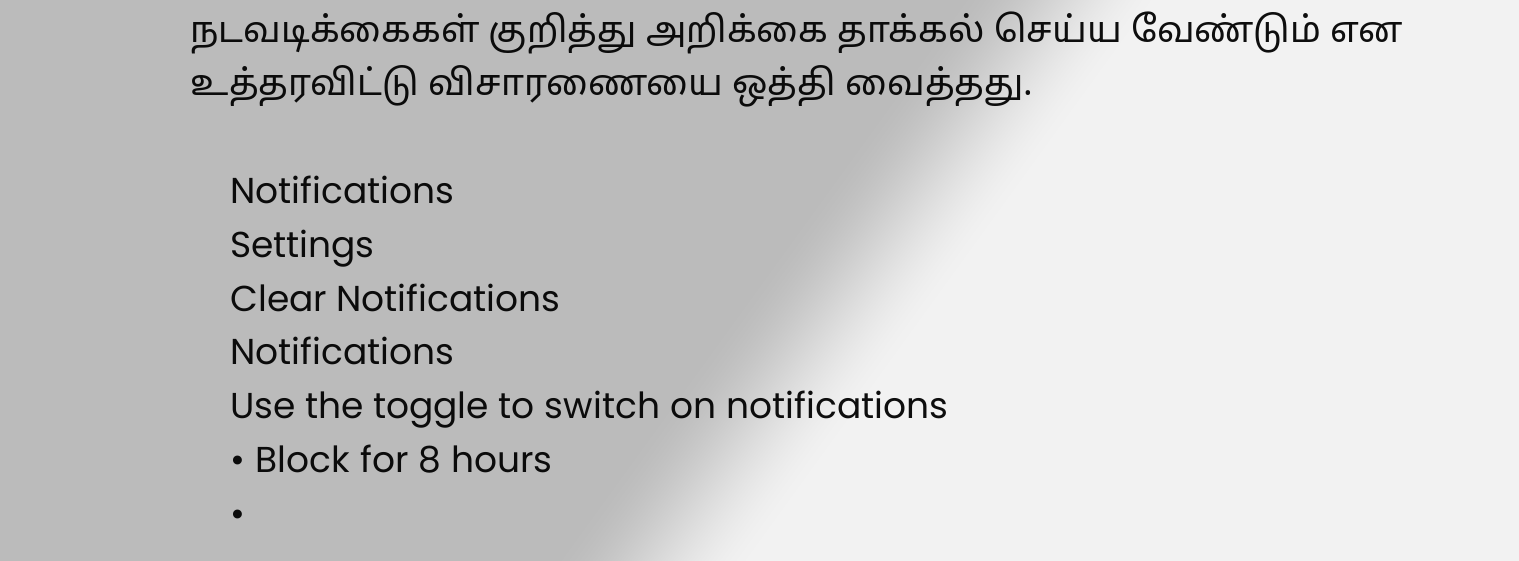நடவடிக்கைகள் குறித்து அறிக்கை தாக்கல் செய்ய வேண்டும் என உத்தரவிட்டு விசாரணையை ஒத்தி வைத்தது.

    Notifications
    Settings
    Clear Notifications
    Notifications
    Use the toggle to switch on notifications
    • Block for 8 hours
    •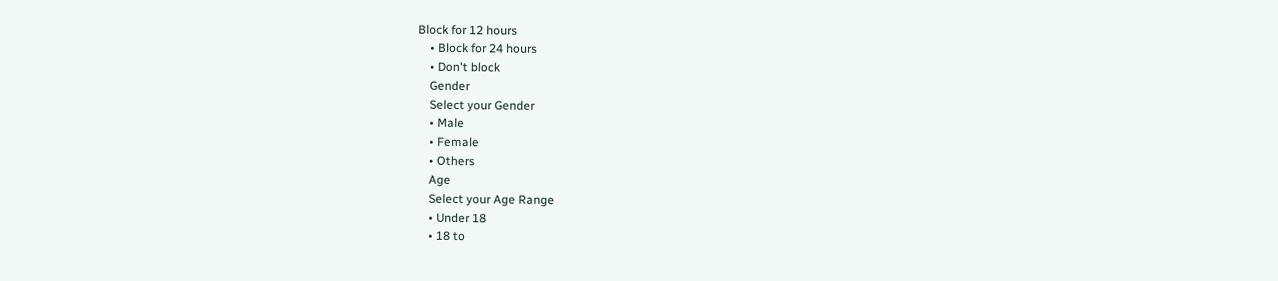Block for 12 hours
    • Block for 24 hours
    • Don't block
    Gender
    Select your Gender
    • Male
    • Female
    • Others
    Age
    Select your Age Range
    • Under 18
    • 18 to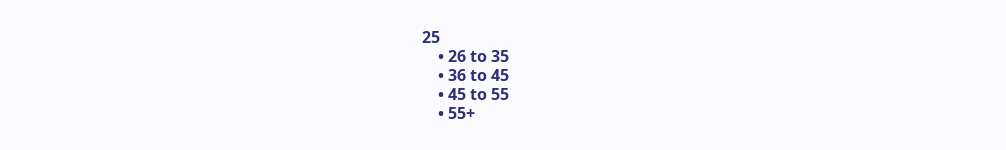25
    • 26 to 35
    • 36 to 45
    • 45 to 55
    • 55+